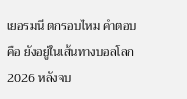เยอรมนี ตกรอบไหม คำตอบคือ ยังอยู่ในเส้นทางบอลโลก 2026 หลังจบ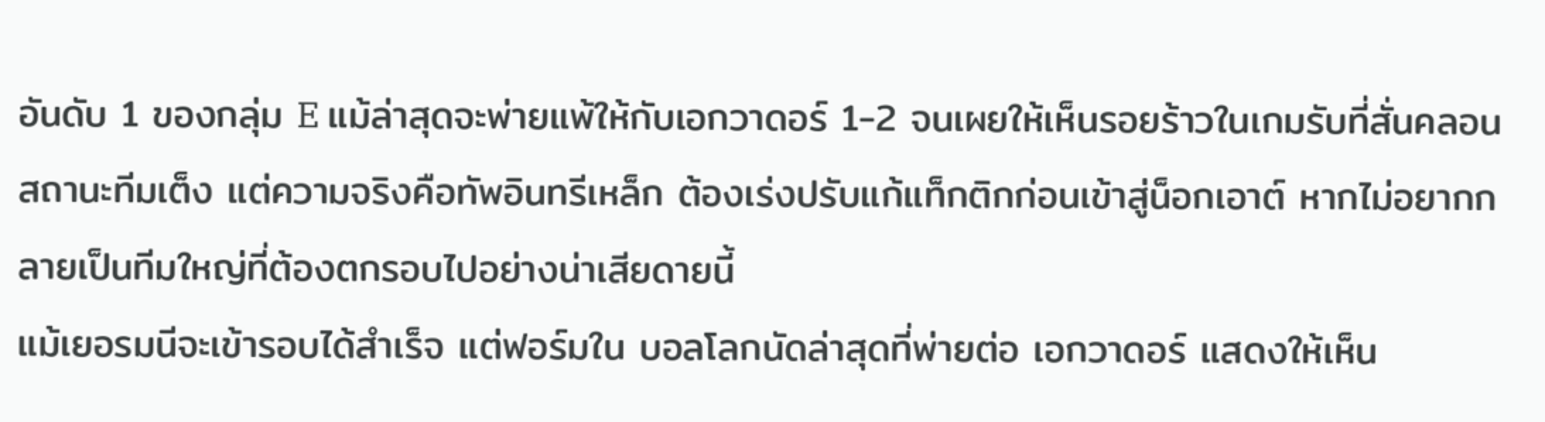อันดับ 1 ของกลุ่ม E แม้ล่าสุดจะพ่ายแพ้ให้กับเอกวาดอร์ 1-2 จนเผยให้เห็นรอยร้าวในเกมรับที่สั่นคลอนสถานะทีมเต็ง แต่ความจริงคือทัพอินทรีเหล็ก ต้องเร่งปรับแก้แท็กติกก่อนเข้าสู่น็อกเอาต์ หากไม่อยากกลายเป็นทีมใหญ่ที่ต้องตกรอบไปอย่างน่าเสียดายนี้
แม้เยอรมนีจะเข้ารอบได้สำเร็จ แต่ฟอร์มใน บอลโลกนัดล่าสุดที่พ่ายต่อ เอกวาดอร์ แสดงให้เห็น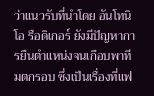ว่าแนวรับที่นำโดย อันโทนิโอ รือดิเกอร์ ยังมีปัญหาการยืนตำแหน่งจนเกือบพาทีมตกรอบ ซึ่งเป็นเรื่องที่แฟ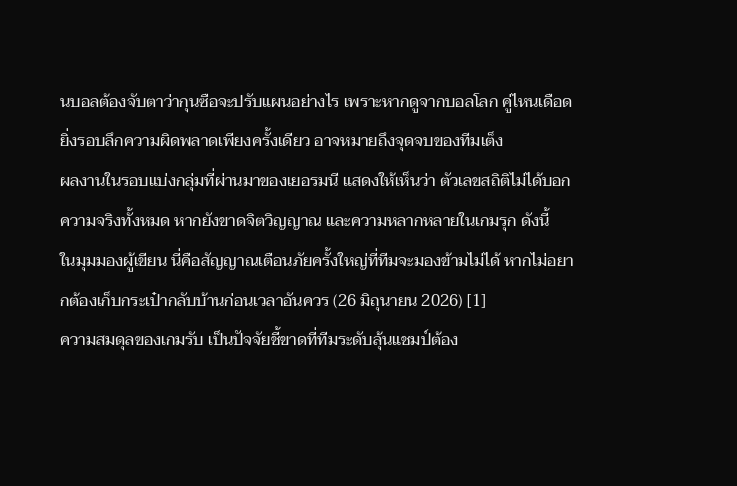นบอลต้องจับตาว่ากุนซือจะปรับแผนอย่างไร เพราะหากดูจากบอลโลก คู่ไหนเดือด ยิ่งรอบลึกความผิดพลาดเพียงครั้งเดียว อาจหมายถึงจุดจบของทีมเต็ง
ผลงานในรอบแบ่งกลุ่มที่ผ่านมาของเยอรมนี แสดงให้เห็นว่า ตัวเลขสถิติไม่ได้บอกความจริงทั้งหมด หากยังขาดจิตวิญญาณ และความหลากหลายในเกมรุก ดังนี้
ในมุมมองผู้เขียน นี่คือสัญญาณเตือนภัยครั้งใหญ่ที่ทีมจะมองข้ามไม่ได้ หากไม่อยากต้องเก็บกระเป๋ากลับบ้านก่อนเวลาอันควร (26 มิถุนายน 2026) [1]
ความสมดุลของเกมรับ เป็นปัจจัยชี้ขาดที่ทีมระดับลุ้นแชมป์ต้อง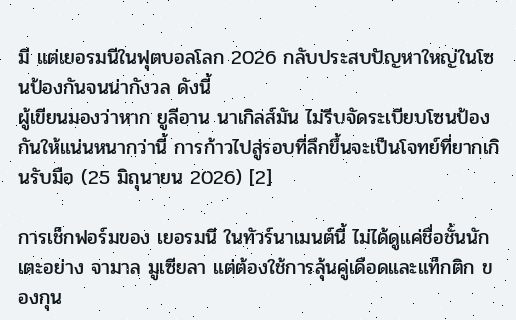มี แต่เยอรมนีในฟุตบอลโลก 2026 กลับประสบปัญหาใหญ่ในโซนป้องกันจนน่ากังวล ดังนี้
ผู้เขียนมองว่าหาก ยูลีอาน นาเกิลส์มัน ไม่รีบจัดระเบียบโซนป้องกันให้แน่นหนากว่านี้ การก้าวไปสู่รอบที่ลึกขึ้นจะเป็นโจทย์ที่ยากเกินรับมือ (25 มิถุนายน 2026) [2]

การเช็กฟอร์มของ เยอรมนี ในทัวร์นาเมนต์นี้ ไม่ได้ดูแค่ชื่อชั้นนักเตะอย่าง จามาล มูเซียลา แต่ต้องใช้การลุ้นคู่เดือดและแท็กติก ของกุน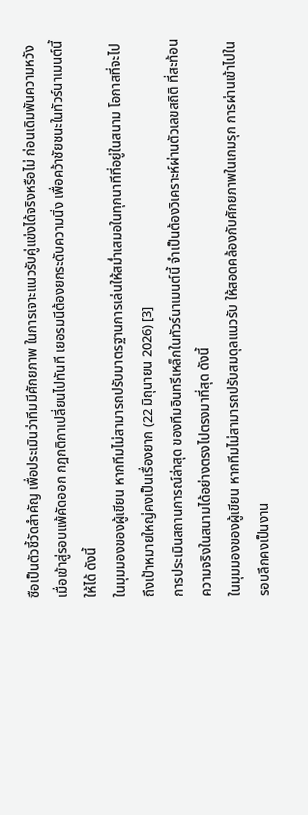ซือเป็นตัวชี้วัดสำคัญ เพื่อประเมินว่าทีมมีศักยภาพ ในการเจาะแนวรับคู่แข่งได้จริงหรือไม่ ก่อนเดิมพันความหวัง
เมื่อเข้าสู่รอบแพ้คัดออก กฎกติกาเปลี่ยนไปทันที เยอรมนีต้องยกระดับความนิ่ง เพื่อคว้าชัยชนะในทัวร์นาเมนต์นี้ให้ได้ ดังนี้
ในมุมมองของผู้เขียน หากทีมไม่สามารถปรับมาตรฐานการเล่นให้สม่ำเสมอในทุกนาทีที่อยู่ในสนาม โอกาสที่จะไปถึงเป้าหมายใหญ่คงเป็นเรื่องยาก (22 มิถุนายน 2026) [3]
การประเมินสถานการณ์ล่าสุด ของทีมอินทรีเหล็กในทัวร์นาเมนต์นี้ จำเป็นต้องวิเคราะห์ผ่านตัวเลขสถิติ ที่สะท้อนความจริงในสนามได้อย่างตรงไปตรงมาที่สุด ดังนี้
ในมุมมองของผู้เขียน หากทีมไม่สามารถปรับสมดุลแนวรับ ให้สอดคล้องกับศักยภาพในเกมรุก การผ่านเข้าไปในรอบลึกคงเป็นงาน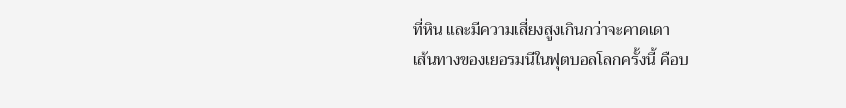ที่หิน และมีความเสี่ยงสูงเกินกว่าจะคาดเดา
เส้นทางของเยอรมนีในฟุตบอลโลกครั้งนี้ คือบ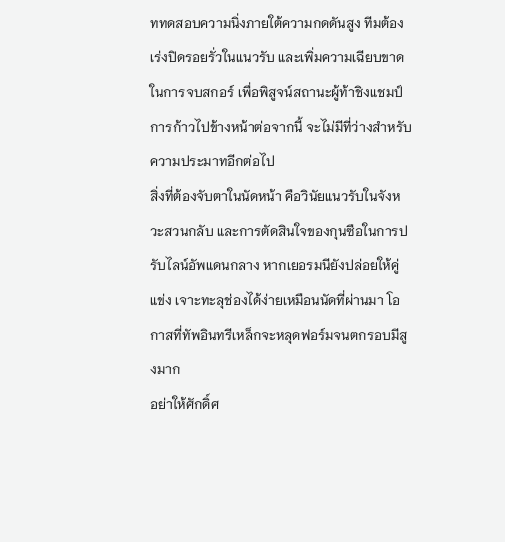ททดสอบความนิ่งภายใต้ความกดดันสูง ทีมต้องเร่งปิดรอยรั่วในแนวรับ และเพิ่มความเฉียบขาดในการจบสกอร์ เพื่อพิสูจน์สถานะผู้ท้าชิงแชมป์ การก้าวไปข้างหน้าต่อจากนี้ จะไม่มีที่ว่างสำหรับความประมาทอีกต่อไป
สิ่งที่ต้องจับตาในนัดหน้า คือวินัยแนวรับในจังหวะสวนกลับ และการตัดสินใจของกุนซือในการปรับไลน์อัพแดนกลาง หากเยอรมนียังปล่อยให้คู่แข่ง เจาะทะลุช่องได้ง่ายเหมือนนัดที่ผ่านมา โอกาสที่ทัพอินทรีเหล็กจะหลุดฟอร์มจนตกรอบมีสูงมาก
อย่าให้ศักดิ์ศ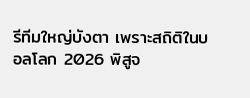รีทีมใหญ่บังตา เพราะสถิติในบอลโลก 2026 พิสูจ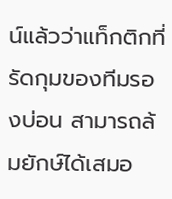น์แล้วว่าแท็กติกที่รัดกุมของทีมรองบ่อน สามารถล้มยักษ์ได้เสมอ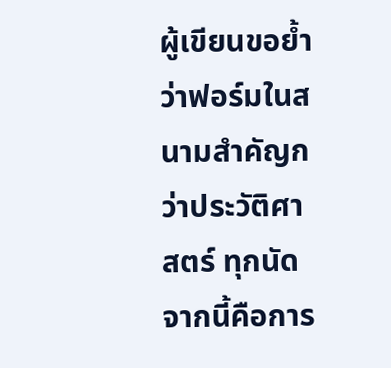ผู้เขียนขอย้ำว่าฟอร์มในสนามสำคัญกว่าประวัติศาสตร์ ทุกนัดจากนี้คือการ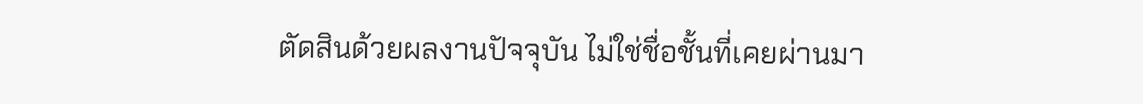ตัดสินด้วยผลงานปัจจุบัน ไม่ใช่ชื่อชั้นที่เคยผ่านมา